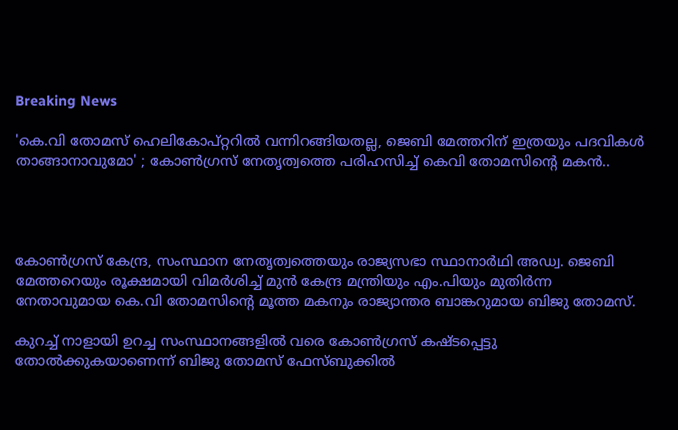Breaking News

'കെ.വി തോമസ് ഹെലികോപ്റ്ററില്‍ വന്നിറങ്ങിയതല്ല, ജെബി മേത്തറിന് ഇത്രയും പദവികള്‍ താങ്ങാനാവുമോ' ; കോണ്‍ഗ്രസ് നേതൃത്വത്തെ പരിഹസിച്ച് കെവി തോമസിൻ്റെ മകൻ..




കോണ്‍ഗ്രസ് കേന്ദ്ര, സംസ്ഥാന നേതൃത്വത്തെയും രാജ്യസഭാ സ്ഥാനാര്‍ഥി അഡ്വ. ജെബി മേത്തറെയും രൂക്ഷമായി വിമര്‍ശിച്ച്‌ മുന്‍ കേന്ദ്ര മന്ത്രിയും എം.പിയും മുതിര്‍ന്ന നേതാവുമായ കെ.വി തോമസിന്‍റെ മൂത്ത മകനും രാജ്യാന്തര ബാങ്കറുമായ ബിജു തോമസ്.

കുറച്ച്‌ നാളായി ഉറച്ച സംസ്ഥാനങ്ങളില്‍ വരെ കോണ്‍ഗ്രസ് കഷ്ടപ്പെട്ടു തോല്‍ക്കുകയാണെന്ന് ബിജു തോമസ് ഫേസ്ബുക്കില്‍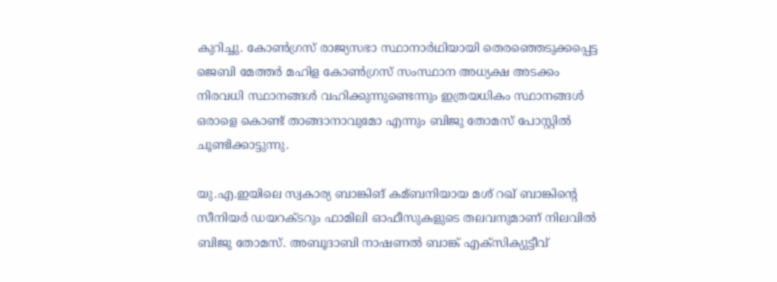കുറിച്ചു. കോണ്‍ഗ്രസ് രാജ്യസഭാ സ്ഥാനാര്‍ഥിയായി തെരഞ്ഞെടുക്കപ്പെട്ട ജെബി മേത്തര്‍ മഹിള കോണ്‍ഗ്രസ് സംസ്ഥാന അധ്യക്ഷ അടക്കം നിരവധി സ്ഥാനങ്ങള്‍ വഹിക്കുന്നുണ്ടെന്നും ഇത്രയധികം സ്ഥാനങ്ങള്‍ ഒരാളെ കൊണ്ട്‌ താങ്ങാനാവുമോ എന്നും ബിജു തോമസ് പോസ്റ്റില്‍ ചൂണ്ടിക്കാട്ടുന്നു.

യു.എ.ഇയിലെ സ്വകാര്യ ബാങ്കിങ് കമ്ബനിയായ മശ് റഖ് ബാങ്കിന്‍റെ സീനിയര്‍ ഡയറക്ടറും ഫാമിലി ഓഫീസുകളുടെ തലവനുമാണ് നിലവില്‍ ബിജു തോമസ്. അബൂദാബി നാഷണല്‍ ബാങ്ക് എക്സിക്യുട്ടീവ്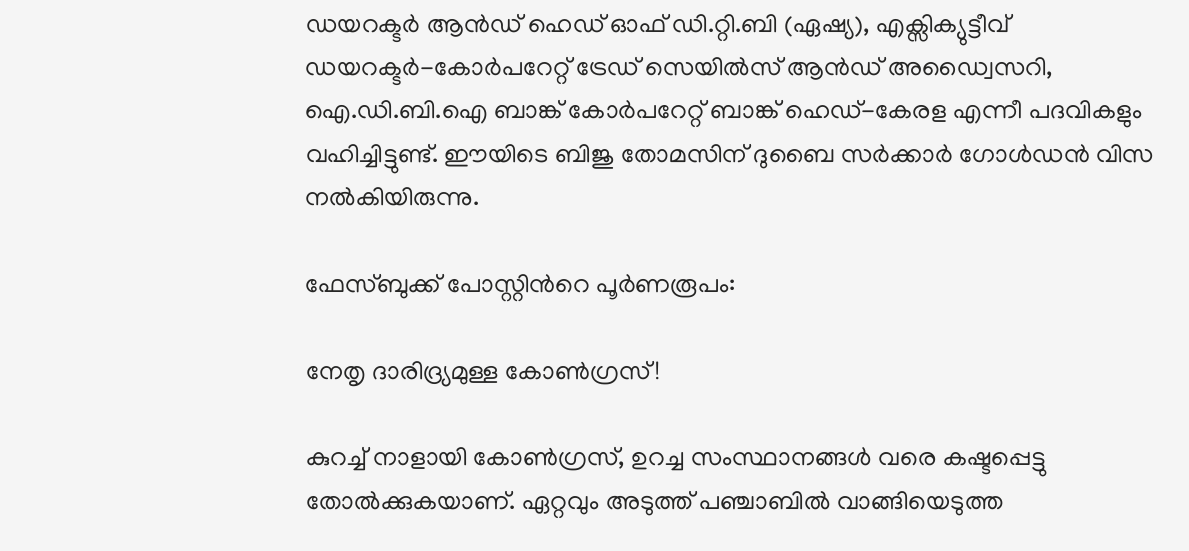ഡയറക്ടര്‍ ആന്‍ഡ് ഹെഡ് ഓഫ് ഡി.റ്റി.ബി (ഏഷ്യ), എക്സിക്യുട്ടീവ് ഡയറക്ടര്‍-കോര്‍പറേറ്റ് ട്രേഡ് സെയില്‍സ് ആന്‍ഡ് അഡ്വൈസറി, ഐ.ഡി.ബി.ഐ ബാങ്ക് കോര്‍പറേറ്റ് ബാങ്ക് ഹെഡ്-കേരള എന്നീ പദവികളും വഹിച്ചിട്ടുണ്ട്. ഈയിടെ ബിജു തോമസിന് ദുബൈ സര്‍ക്കാര്‍ ഗോള്‍ഡന്‍ വിസ നല്‍കിയിരുന്നു.

ഫേസ്ബുക്ക് പോസ്റ്റിന്‍റെ പൂര്‍ണരൂപം:

നേതൃ ദാരിദ്ര്യമുള്ള കോണ്‍ഗ്രസ്!

കുറച്ച്‌ നാളായി കോണ്‍ഗ്രസ്, ഉറച്ച സംസ്ഥാനങ്ങള്‍ വരെ കഷ്ടപ്പെട്ടു തോല്‍ക്കുകയാണ്. ഏറ്റവും അടുത്ത് പഞ്ചാബില്‍ വാങ്ങിയെടുത്ത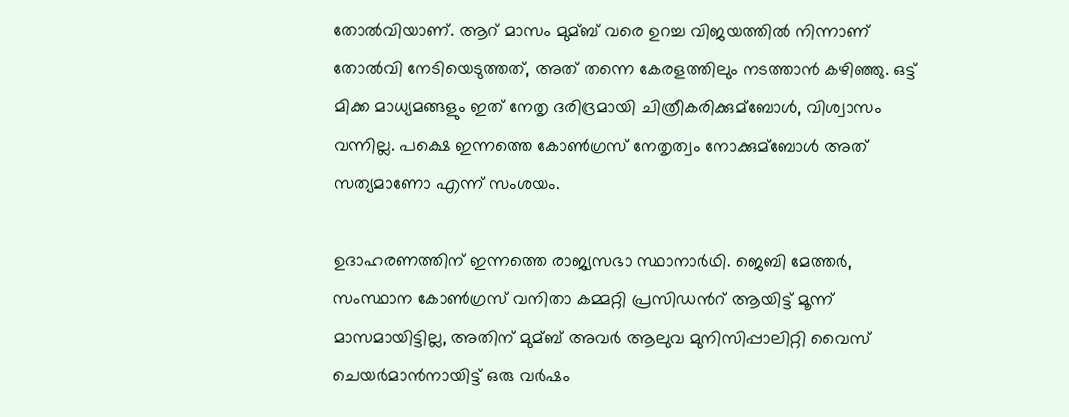തോല്‍വിയാണ്. ആറ് മാസം മുമ്ബ് വരെ ഉറച്ച വിജയത്തില്‍ നിന്നാണ്‌ തോല്‍വി നേടിയെടുത്തത്, അത് തന്നെ കേരളത്തിലും നടത്താന്‍ കഴിഞ്ഞു. ഒട്ട് മിക്ക മാധ്യമങ്ങളും ഇത് നേതൃ ദരിദ്രമായി ചിത്രീകരിക്കുമ്ബോള്‍, വിശ്വാസം വന്നില്ല. പക്ഷെ ഇന്നത്തെ കോണ്‍ഗ്രസ് നേതൃത്വം നോക്കുമ്ബോള്‍ അത് സത്യമാണോ എന്ന്‌ സംശയം.

ഉദാഹരണത്തിന് ഇന്നത്തെ രാജ്യസഭാ സ്ഥാനാര്‍ഥി. ജെബി മേത്തര്‍, സംസ്ഥാന കോണ്‍ഗ്രസ് വനിതാ കമ്മറ്റി പ്രസിഡന്‍റ് ആയിട്ട് മൂന്ന് മാസമായിട്ടില്ല, അതിന്‌ മുമ്ബ്‌ അവര്‍ ആലുവ മുനിസിപ്പാലിറ്റി വൈസ് ചെയര്‍മാന്‍നായിട്ട് ഒരു വര്‍ഷം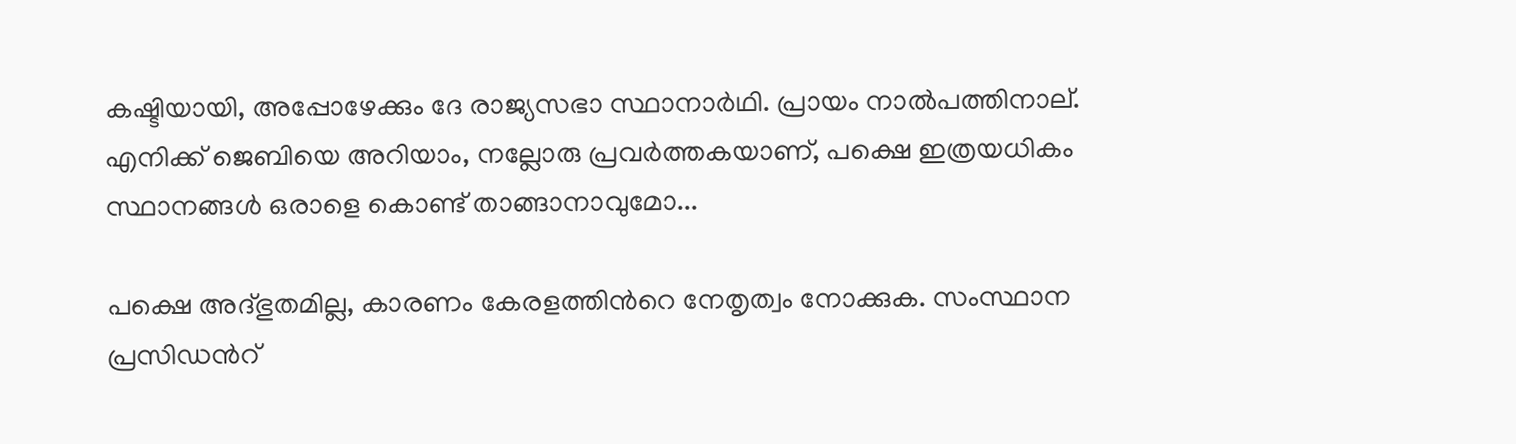കഷ്ടിയായി, അപ്പോഴേക്കും ദേ രാജ്യസഭാ സ്ഥാനാര്‍ഥി. പ്രായം നാല്‍പത്തിനാല്‌. എനിക്ക് ജെബിയെ അറിയാം, നല്ലോരു പ്രവര്‍ത്തകയാണ്, പക്ഷെ ഇത്രയധികം സ്ഥാനങ്ങള്‍ ഒരാളെ കൊണ്ട്‌ താങ്ങാനാവുമോ...

പക്ഷെ അദ്ഭുതമില്ല, കാരണം കേരളത്തിന്‍റെ നേതൃത്വം നോക്കുക. സംസ്ഥാന പ്രസിഡന്‍റ്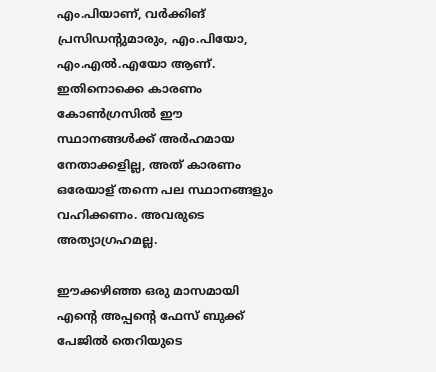എം.പിയാണ്, വര്‍ക്കിങ് പ്രസിഡന്‍റുമാരും, എം.പിയോ, എം.എല്‍.എയോ ആണ്‌. ഇതിനൊക്കെ കാരണം കോണ്‍ഗ്രസില്‍ ഈ സ്ഥാനങ്ങള്‍ക്ക് അര്‍ഹമായ നേതാക്കളില്ല, അത് കാരണം ഒരേയാള് തന്നെ പല സ്ഥാനങ്ങളും വഹിക്കണം. അവരുടെ അത്യാഗ്രഹമല്ല.

ഈക്കഴിഞ്ഞ ഒരു മാസമായി എന്‍റെ അപ്പന്‍റെ ഫേസ് ബുക്ക് പേജില്‍ തെറിയുടെ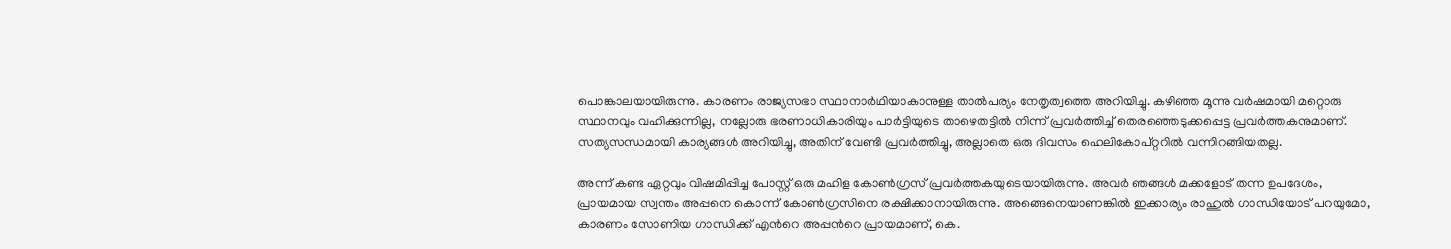പൊങ്കാലയായിരുന്നു. കാരണം രാജ്യസഭാ സ്ഥാനാര്‍ഥിയാകാനുള്ള താല്‍പര്യം നേതൃത്വത്തെ അറിയിച്ചു. കഴിഞ്ഞ മൂന്നു വര്‍ഷമായി മറ്റൊരു സ്ഥാനവും വഹിക്കുന്നില്ല, നല്ലോരു ഭരണാധികാരിയും പാര്‍ട്ടിയുടെ താഴെതട്ടില്‍ നിന്ന് പ്രവര്‍ത്തിച്ച്‌ തെരഞ്ഞെടുക്കപ്പെട്ട പ്രവര്‍ത്തകനുമാണ്. സത്യസന്ധമായി കാര്യങ്ങള്‍ അറിയിച്ചു, അതിന്‌ വേണ്ടി പ്രവര്‍ത്തിച്ചു, അല്ലാതെ ഒരു ദിവസം ഹെലികോപ്റ്ററില്‍ വന്നിറങ്ങിയതല്ല.

അന്ന് കണ്ട ഏറ്റവും വിഷമിപ്പിച്ച പോസ്റ്റ് ഒരു മഹിള കോണ്‍ഗ്രസ് പ്രവര്‍ത്തകയുടെയായിരുന്നു. അവര്‍ ഞങ്ങള്‍ മക്കളോട് തന്ന ഉപദേശം, പ്രായമായ സ്വന്തം അപ്പനെ കൊന്ന് കോണ്‍ഗ്രസിനെ രക്ഷിക്കാനായിരുന്നു. അങ്ങെനെയാണങ്കില്‍ ഇക്കാര്യം രാഹുല്‍ ഗാന്ധിയോട് പറയുമോ, കാരണം സോണിയ ഗാന്ധിക്ക് എന്‍റെ അപ്പന്‍റെ പ്രായമാണ്, കെ.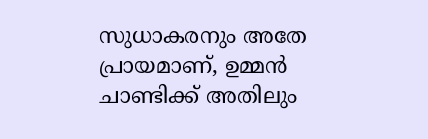സുധാകരനും അതേ പ്രായമാണ്, ഉമ്മന്‍ ചാണ്ടിക്ക് അതിലും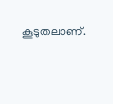കൂടുതലാണ്‌.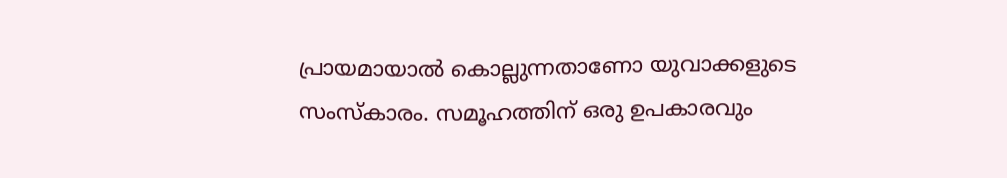പ്രായമായാല്‍ കൊല്ലുന്നതാണോ യുവാക്കളുടെ സംസ്കാരം. സമൂഹത്തിന്‌ ഒരു ഉപകാരവും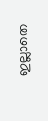ഇല്ലാതെ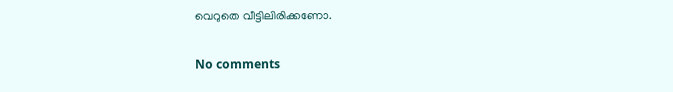വെറുതെ വീട്ടിലിരിക്കണോ.

No comments